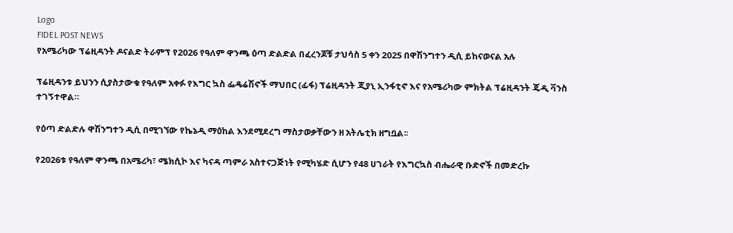Logo
FIDEL POST NEWS
የአሜሪካው ፕሬዚዳንት ዶናልድ ትራምፕ የ2026 የዓለም ዋንጫ ዕጣ ድልድል በፈረንጆቹ ታህሳስ 5 ቀን 2025 በዋሽንግተን ዲሲ ይከናወናል አሉ

ፕሬዚዳንቱ ይህንን ሲያስታውቁ የዓለም አቀፉ የእግር ኳስ ፌዴሬሽኖች ማህበር (ፊፋ) ፕሬዚዳንት ጂያኒ ኢንፋቲኖ እና የአሜሪካው ምክትል ፕሬዚዳንት ጄዲ ቫንስ ተገኝተዋል።

የዕጣ ድልድሉ ዋሽንግተን ዲሲ በሚገኘው የኬኔዲ ማዕከል እንደሚደረግ ማስታወቃቸውን ዘ አትሌቲክ ዘግቧል፡፡

የ2026ቱ የዓለም ዋንጫ በአሜሪካ፣ ሜክሲኮ እና ካናዳ ጣምራ አስተናጋጅነት የሚካሄድ ሲሆን የ48 ሀገራት የእግርኳስ ብሔራዊ ቡድኖች በመድረኩ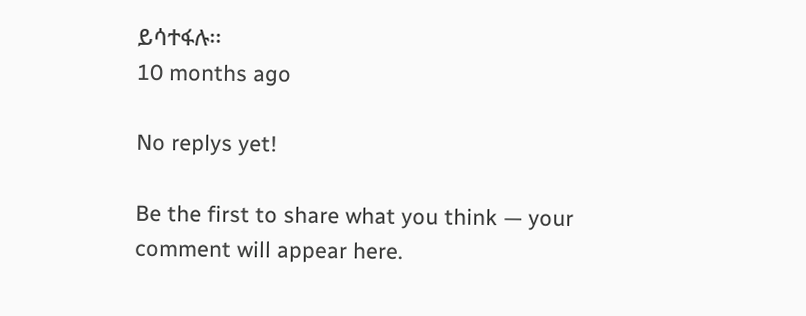ይሳተፋሉ፡፡
10 months ago

No replys yet!

Be the first to share what you think — your comment will appear here.